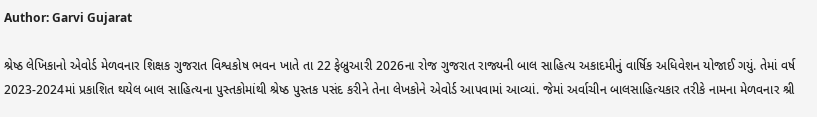Author: Garvi Gujarat

શ્રેષ્ઠ લેખિકાનો એવોર્ડ મેળવનાર શિક્ષક ગુજરાત વિશ્વકોષ ભવન ખાતે તા 22 ફેબ્રુઆરી 2026ના રોજ ગુજરાત રાજ્યની બાલ સાહિત્ય અકાદમીનું વાર્ષિક અધિવેશન યોજાઈ ગયું. તેમાં વર્ષ 2023-2024માં પ્રકાશિત થયેલ બાલ સાહિત્યના પુસ્તકોમાંથી શ્રેષ્ઠ પુસ્તક પસંદ કરીને તેના લેખકોને એવોર્ડ આપવામાં આવ્યાં. જેમાં અર્વાચીન બાલસાહિત્યકાર તરીકે નામના મેળવનાર શ્રી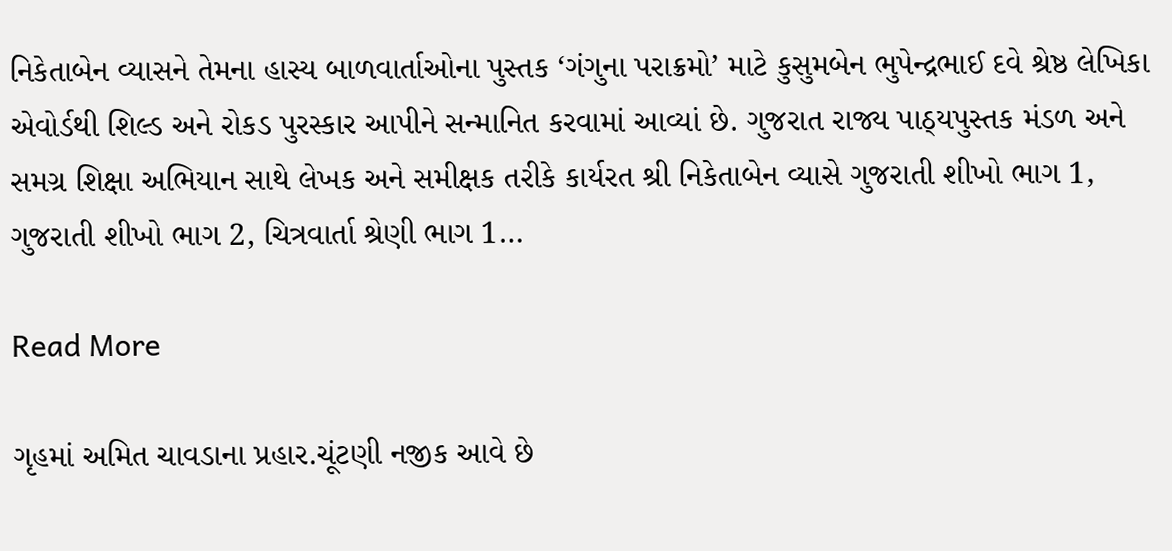નિકેતાબેન વ્યાસને તેમના હાસ્ય બાળવાર્તાઓના પુસ્તક ‘ગંગુના પરાક્રમો’ માટે કુસુમબેન ભુપેન્દ્રભાઈ દવે શ્રેષ્ઠ લેખિકા એવોર્ડથી શિલ્ડ અને રોકડ પુરસ્કાર આપીને સન્માનિત કરવામાં આવ્યાં છે. ગુજરાત રાજ્ય પાઠ્યપુસ્તક મંડળ અને સમગ્ર શિક્ષા અભિયાન સાથે લેખક અને સમીક્ષક તરીકે કાર્યરત શ્રી નિકેતાબેન વ્યાસે ગુજરાતી શીખો ભાગ 1, ગુજરાતી શીખો ભાગ 2, ચિત્રવાર્તા શ્રેણી ભાગ 1…

Read More

ગૃહમાં અમિત ચાવડાના પ્રહાર.ચૂંટણી નજીક આવે છે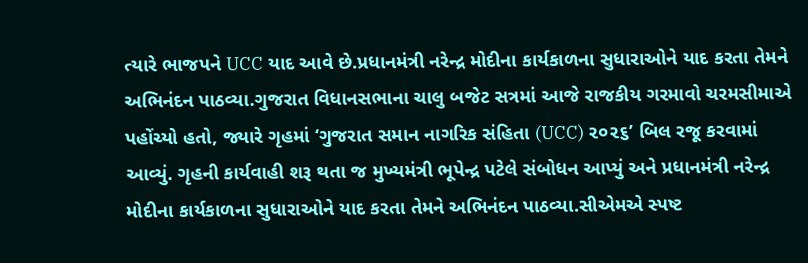ત્યારે ભાજપને UCC યાદ આવે છે.પ્રધાનમંત્રી નરેન્દ્ર મોદીના કાર્યકાળના સુધારાઓને યાદ કરતા તેમને અભિનંદન પાઠવ્યા.ગુજરાત વિધાનસભાના ચાલુ બજેટ સત્રમાં આજે રાજકીય ગરમાવો ચરમસીમાએ પહોંચ્યો હતો, જ્યારે ગૃહમાં ‘ગુજરાત સમાન નાગરિક સંહિતા (UCC) ૨૦૨૬’ બિલ રજૂ કરવામાં આવ્યું. ગૃહની કાર્યવાહી શરૂ થતા જ મુખ્યમંત્રી ભૂપેન્દ્ર પટેલે સંબોધન આપ્યું અને પ્રધાનમંત્રી નરેન્દ્ર મોદીના કાર્યકાળના સુધારાઓને યાદ કરતા તેમને અભિનંદન પાઠવ્યા.સીએમએ સ્પષ્ટ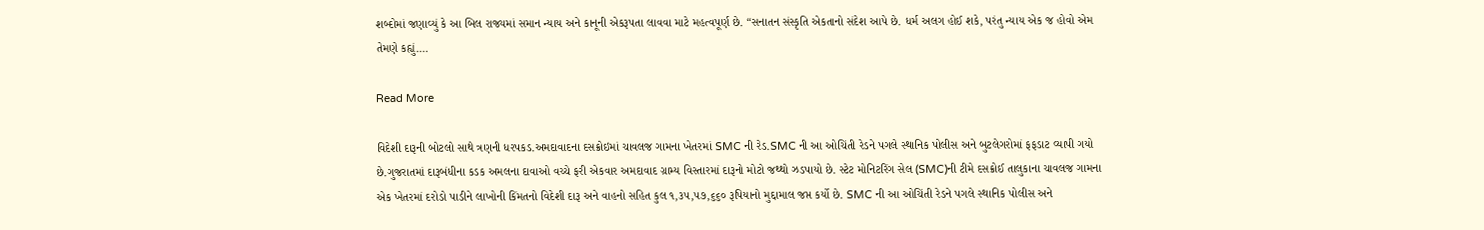શબ્દોમાં જણાવ્યું કે આ બિલ રાજ્યમાં સમાન ન્યાય અને કાનૂની એકરૂપતા લાવવા માટે મહત્વપૂર્ણ છે. “સનાતન સંસ્કૃતિ એકતાનો સંદેશ આપે છે. ધર્મ અલગ હોઈ શકે, પરંતુ ન્યાય એક જ હોવો એમ તેમણે કહ્યું.…

Read More

વિદેશી દારૂની બોટલો સાથે ત્રણની ધરપકડ.અમદાવાદના દસક્રોઇમાં ચાવલજ ગામના ખેતરમાં SMC ની રેડ.SMC ની આ ઓચિંતી રેડને પગલે સ્થાનિક પોલીસ અને બુટલેગરોમાં ફફડાટ વ્યાપી ગયો છે.ગુજરાતમાં દારૂબંધીના કડક અમલના દાવાઓ વચ્ચે ફરી એકવાર અમદાવાદ ગ્રામ્ય વિસ્તારમાં દારૂનો મોટો જથ્થો ઝડપાયો છે. સ્ટેટ મોનિટરિંગ સેલ (SMC)ની ટીમે દસક્રોઈ તાલુકાના ચાવલજ ગામના એક ખેતરમાં દરોડો પાડીને લાખોની કિંમતનો વિદેશી દારૂ અને વાહનો સહિત કુલ ૧,૩૫,૫૭,૬૬૦ રૂપિયાનો મુદ્દામાલ જપ્ત કર્યો છે. SMC ની આ ઓચિંતી રેડને પગલે સ્થાનિક પોલીસ અને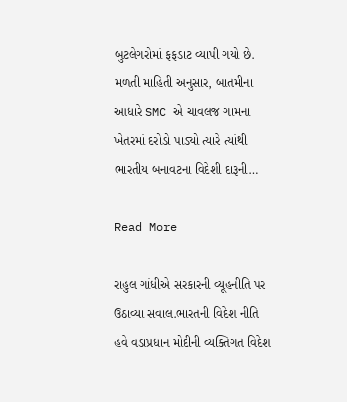બુટલેગરોમાં ફફડાટ વ્યાપી ગયો છે. મળતી માહિતી અનુસાર, બાતમીના આધારે SMC એ ચાવલજ ગામના ખેતરમાં દરોડો પાડ્યો ત્યારે ત્યાંથી ભારતીય બનાવટના વિદેશી દારૂની…

Read More

રાહુલ ગાંધીએ સરકારની વ્યૂહનીતિ પર ઉઠાવ્યા સવાલ.ભારતની વિદેશ નીતિ હવે વડાપ્રધાન મોદીની વ્યક્તિગત વિદેશ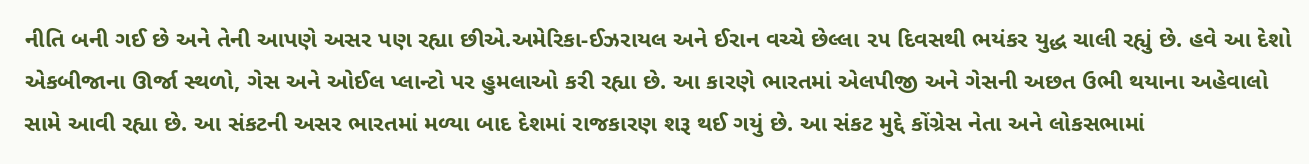નીતિ બની ગઈ છે અને તેની આપણે અસર પણ રહ્યા છીએ.અમેરિકા-ઈઝરાયલ અને ઈરાન વચ્ચે છેલ્લા ૨૫ દિવસથી ભયંકર યુદ્ધ ચાલી રહ્યું છે. હવે આ દેશો એકબીજાના ઊર્જા સ્થળો, ગેસ અને ઓઈલ પ્લાન્ટો પર હુમલાઓ કરી રહ્યા છે. આ કારણે ભારતમાં એલપીજી અને ગેસની અછત ઉભી થયાના અહેવાલો સામે આવી રહ્યા છે. આ સંકટની અસર ભારતમાં મળ્યા બાદ દેશમાં રાજકારણ શરૂ થઈ ગયું છે. આ સંકટ મુદ્દે કોંગ્રેસ નેતા અને લોકસભામાં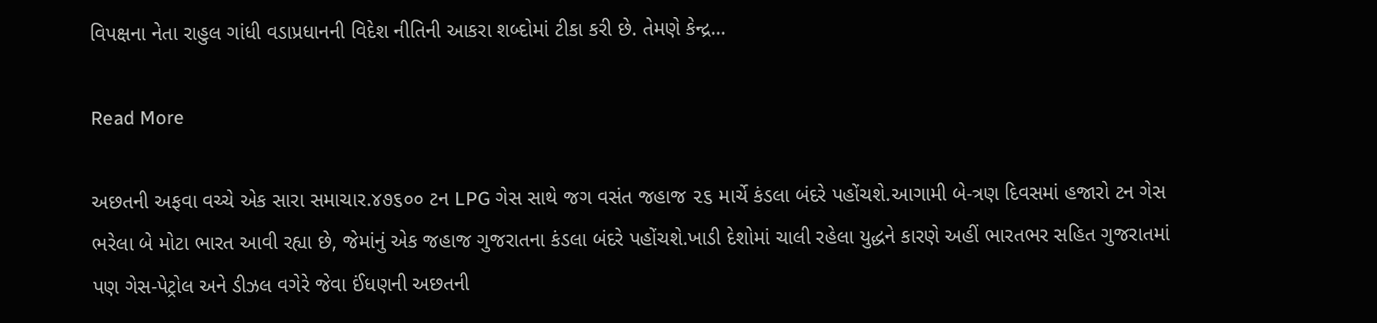વિપક્ષના નેતા રાહુલ ગાંધી વડાપ્રધાનની વિદેશ નીતિની આકરા શબ્દોમાં ટીકા કરી છે. તેમણે કેન્દ્ર…

Read More

અછતની અફવા વચ્ચે એક સારા સમાચાર.૪૭૬૦૦ ટન LPG ગેસ સાથે જગ વસંત જહાજ ૨૬ માર્ચે કંડલા બંદરે પહોંચશે.આગામી બે-ત્રણ દિવસમાં હજારો ટન ગેસ ભરેલા બે મોટા ભારત આવી રહ્યા છે, જેમાંનું એક જહાજ ગુજરાતના કંડલા બંદરે પહોંચશે.ખાડી દેશોમાં ચાલી રહેલા યુદ્ધને કારણે અહીં ભારતભર સહિત ગુજરાતમાં પણ ગેસ-પેટ્રોલ અને ડીઝલ વગેરે જેવા ઈંધણની અછતની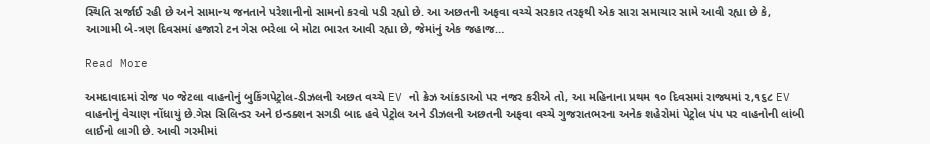સ્થિતિ સર્જાઈ રહી છે અને સામાન્ય જનતાને પરેશાનીનો સામનો કરવો પડી રહ્યો છે. આ અછતની અફવા વચ્ચે સરકાર તરફથી એક સારા સમાચાર સામે આવી રહ્યા છે કે, આગામી બે-ત્રણ દિવસમાં હજારો ટન ગેસ ભરેલા બે મોટા ભારત આવી રહ્યા છે, જેમાંનું એક જહાજ…

Read More

અમદાવાદમાં રોજ ૫૦ જેટલા વાહનોનું બુકિંગપેટ્રોલ-ડીઝલની અછત વચ્ચે EV નો ક્રેઝ આંકડાઓ પર નજર કરીએ તો, આ મહિનાના પ્રથમ ૧૦ દિવસમાં રાજ્યમાં ૨,૧૬૮ EV વાહનોનું વેચાણ નોંધાયું છે.ગેસ સિલિન્ડર અને ઇન્ડક્શન સગડી બાદ હવે પેટ્રોલ અને ડીઝલની અછતની અફવા વચ્ચે ગુજરાતભરના અનેક શહેરોમાં પેટ્રોલ પંપ પર વાહનોની લાંબી લાઈનો લાગી છે. આવી ગરમીમાં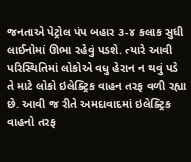જનતાએ પેટ્રોલ પંપ બહાર ૩-૪ કલાક સુધી લાઈનોમાં ઊભા રહેવું પડશે. ત્યારે આવી પરિસ્થિતિમાં લોકોએ વધુ હેરાન ન થવું પડે તે માટે લોકો ઇલેક્ટ્રિક વાહન તરફ વળી રહ્યા છે. આવી જ રીતે અમદાવાદમાં ઇલેક્ટ્રિક વાહનો તરફ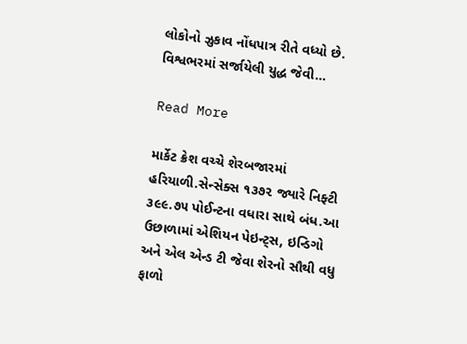લોકોનો ઝુકાવ નોંધપાત્ર રીતે વધ્યો છે. વિશ્વભરમાં સર્જાયેલી યુદ્ધ જેવી…

Read More

માર્કેટ ક્રેશ વચ્ચે શેરબજારમાં હરિયાળી.સેન્સેક્સ ૧૩૭૨ જ્યારે નિફ્ટી ૩૯૯.૭૫ પોઈન્ટના વધારા સાથે બંધ.આ ઉછાળામાં એશિયન પેઇન્ટ્સ, ઇન્ડિગો અને એલ એન્ડ ટી જેવા શેરનો સૌથી વધુ ફાળો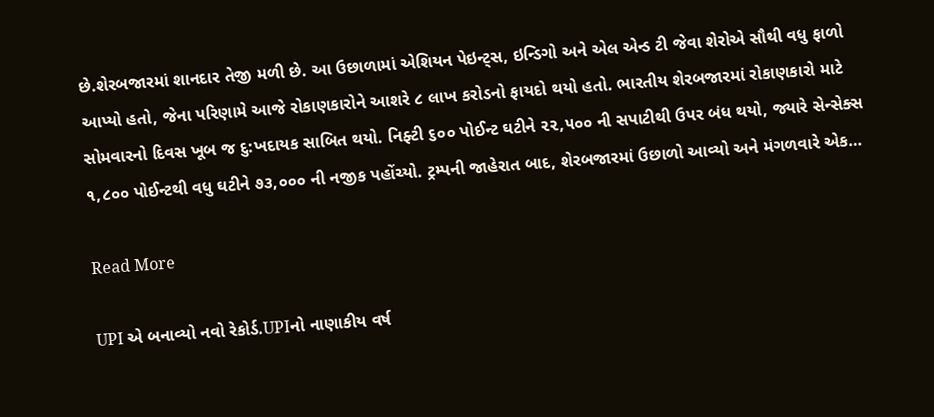છે.શેરબજારમાં શાનદાર તેજી મળી છે. આ ઉછાળામાં એશિયન પેઇન્ટ્સ, ઇન્ડિગો અને એલ એન્ડ ટી જેવા શેરોએ સૌથી વધુ ફાળો આપ્યો હતો, જેના પરિણામે આજે રોકાણકારોને આશરે ૮ લાખ કરોડનો ફાયદો થયો હતો. ભારતીય શેરબજારમાં રોકાણકારો માટે સોમવારનો દિવસ ખૂબ જ દુ:ખદાયક સાબિત થયો. નિફ્ટી ૬૦૦ પોઈન્ટ ઘટીને ૨૨,૫૦૦ ની સપાટીથી ઉપર બંધ થયો, જ્યારે સેન્સેક્સ ૧,૮૦૦ પોઈન્ટથી વધુ ઘટીને ૭૩,૦૦૦ ની નજીક પહોંચ્યો. ટ્રમ્પની જાહેરાત બાદ, શેરબજારમાં ઉછાળો આવ્યો અને મંગળવારે એક…

Read More

UPI એ બનાવ્યો નવો રેકોર્ડ.UPIનો નાણાકીય વર્ષ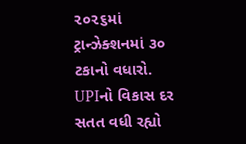૨૦૨૬માં ટ્રાન્ઝેક્શનમાં ૩૦ ટકાનો વધારો. UPIનો વિકાસ દર સતત વધી રહ્યો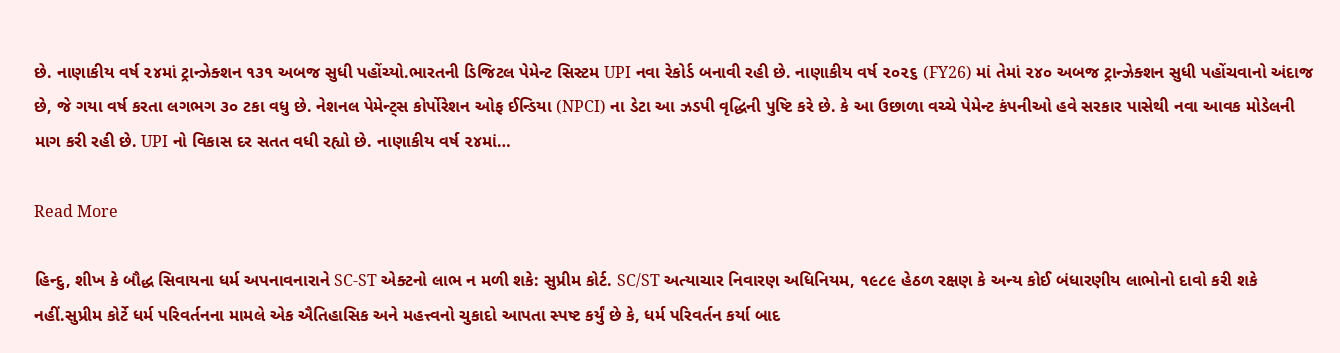છે. નાણાકીય વર્ષ ૨૪માં ટ્રાન્ઝેક્શન ૧૩૧ અબજ સુધી પહોંચ્યો.ભારતની ડિજિટલ પેમેન્ટ સિસ્ટમ UPI નવા રેકોર્ડ બનાવી રહી છે. નાણાકીય વર્ષ ૨૦૨૬ (FY26) માં તેમાં ૨૪૦ અબજ ટ્રાન્ઝેક્શન સુધી પહોંચવાનો અંદાજ છે, જે ગયા વર્ષ કરતા લગભગ ૩૦ ટકા વધુ છે. નેશનલ પેમેન્ટ્સ કોર્પોરેશન ઓફ ઈન્ડિયા (NPCI) ના ડેટા આ ઝડપી વૃદ્ધિની પુષ્ટિ કરે છે. કે આ ઉછાળા વચ્ચે પેમેન્ટ કંપનીઓ હવે સરકાર પાસેથી નવા આવક મોડેલની માગ કરી રહી છે. UPI નો વિકાસ દર સતત વધી રહ્યો છે. નાણાકીય વર્ષ ૨૪માં…

Read More

હિન્દુ, શીખ કે બૌદ્ધ સિવાયના ધર્મ અપનાવનારાને SC-ST એક્ટનો લાભ ન મળી શકે: સુપ્રીમ કોર્ટ. SC/ST અત્યાચાર નિવારણ અધિનિયમ, ૧૯૮૯ હેઠળ રક્ષણ કે અન્ય કોઈ બંધારણીય લાભોનો દાવો કરી શકે નહીં.સુપ્રીમ કોર્ટે ધર્મ પરિવર્તનના મામલે એક ઐતિહાસિક અને મહત્ત્વનો ચુકાદો આપતા સ્પષ્ટ કર્યું છે કે, ધર્મ પરિવર્તન કર્યા બાદ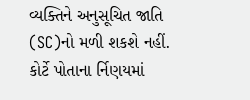વ્યક્તિને અનુસૂચિત જાતિ (SC)નો મળી શકશે નહીં. કોર્ટે પોતાના ર્નિણયમાં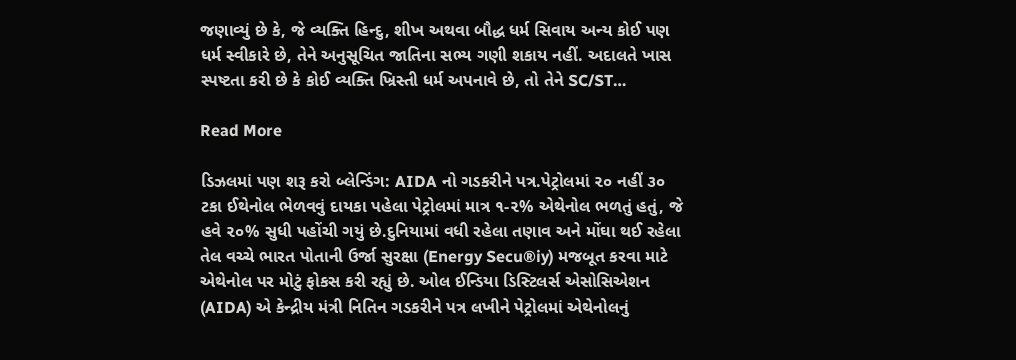જણાવ્યું છે કે, જે વ્યક્તિ હિન્દુ, શીખ અથવા બૌદ્ધ ધર્મ સિવાય અન્ય કોઈ પણ ધર્મ સ્વીકારે છે, તેને અનુસૂચિત જાતિના સભ્ય ગણી શકાય નહીં. અદાલતે ખાસ સ્પષ્ટતા કરી છે કે કોઈ વ્યક્તિ ખ્રિસ્તી ધર્મ અપનાવે છે, તો તેને SC/ST…

Read More

ડિઝલમાં પણ શરૂ કરો બ્લેન્ડિંગ: AIDA નો ગડકરીને પત્ર.પેટ્રોલમાં ૨૦ નહીં ૩૦ ટકા ઈથેનોલ ભેળવવું દાયકા પહેલા પેટ્રોલમાં માત્ર ૧-૨% એથેનોલ ભળતું હતું, જે હવે ૨૦% સુધી પહોંચી ગયું છે.દુનિયામાં વધી રહેલા તણાવ અને મોંઘા થઈ રહેલા તેલ વચ્ચે ભારત પોતાની ઉર્જા સુરક્ષા (Energy Secu®iy) મજબૂત કરવા માટે એથેનોલ પર મોટું ફોકસ કરી રહ્યું છે. ઓલ ઈન્ડિયા ડિસ્ટિલર્સ એસોસિએશન (AIDA) એ કેન્દ્રીય મંત્રી નિતિન ગડકરીને પત્ર લખીને પેટ્રોલમાં એથેનોલનું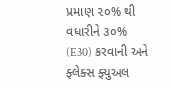પ્રમાણ ૨૦% થી વધારીને ૩૦% (E30) કરવાની અને ફ્લેક્સ ફ્યુઅલ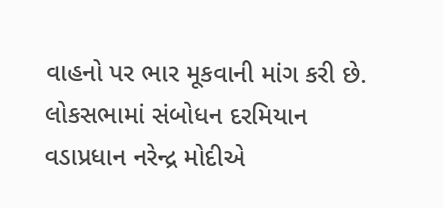વાહનો પર ભાર મૂકવાની માંગ કરી છે. લોકસભામાં સંબોધન દરમિયાન વડાપ્રધાન નરેન્દ્ર મોદીએ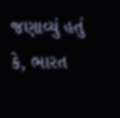જણાવ્યું હતું કે, ભારત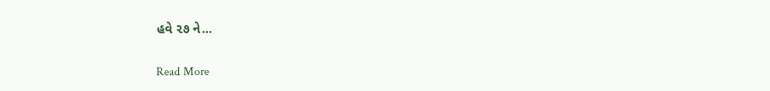હવે ૨૭ ને…

Read More